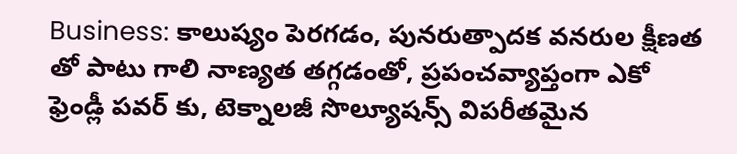Business: కాలుష్యం పెరగడం, పునరుత్పాదక వనరుల క్షీణత తో పాటు గాలి నాణ్యత తగ్గడంతో, ప్రపంచవ్యాప్తంగా ఎకో ఫ్రెండ్లీ పవర్ కు, టెక్నాలజీ సొల్యూషన్స్ విపరీతమైన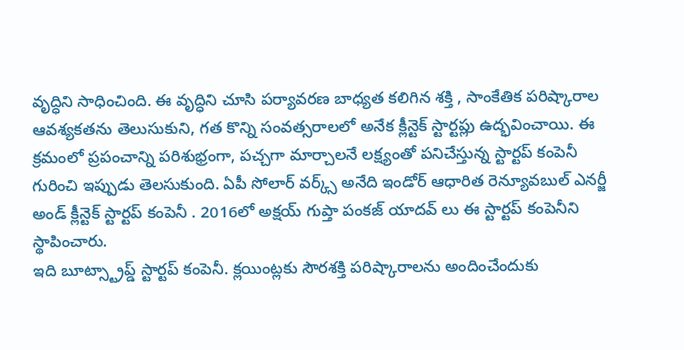వృద్ధిని సాధించింది. ఈ వృద్ధిని చూసి పర్యావరణ బాధ్యత కలిగిన శక్తి , సాంకేతిక పరిష్కారాల ఆవశ్యకతను తెలుసుకుని, గత కొన్ని సంవత్సరాలలో అనేక క్లీన్టెక్ స్టార్టప్లు ఉద్భవించాయి. ఈ క్రమంలో ప్రపంచాన్ని పరిశుభ్రంగా, పచ్చగా మార్చాలనే లక్ష్యంతో పనిచేస్తున్న స్టార్టప్ కంపెనీ గురించి ఇప్పుడు తెలసుకుంది. ఏపీ సోలార్ వర్క్స్ అనేది ఇండోర్ ఆధారిత రెన్యూవబుల్ ఎనర్జీ అండ్ క్లీన్టెక్ స్టార్టప్ కంపెనీ . 2016లో అక్షయ్ గుప్తా పంకజ్ యాదవ్ లు ఈ స్టార్టప్ కంపెనీని స్థాపించారు.
ఇది బూట్స్ట్రాప్డ్ స్టార్టప్ కంపెనీ. క్లయింట్లకు సౌరశక్తి పరిష్కారాలను అందించేందుకు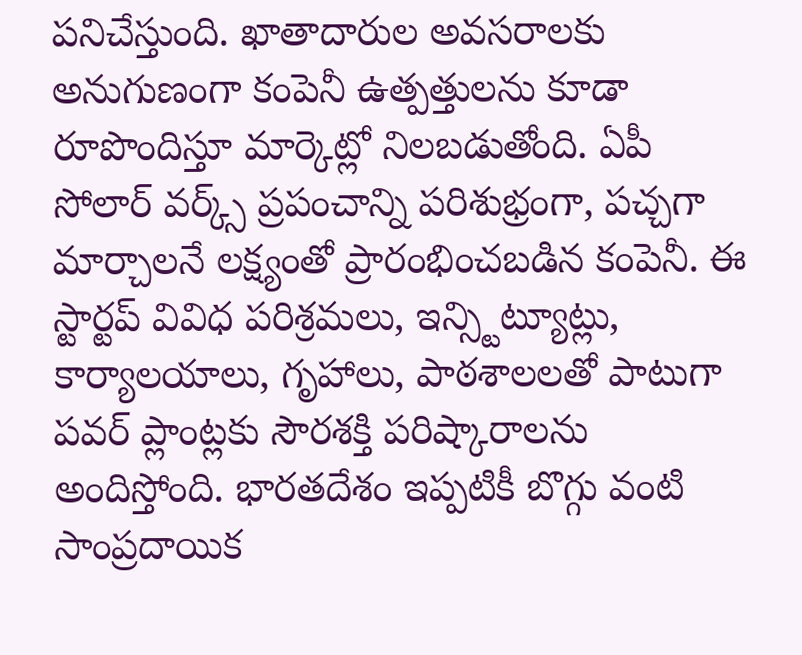పనిచేస్తుంది. ఖాతాదారుల అవసరాలకు అనుగుణంగా కంపెనీ ఉత్పత్తులను కూడా రూపొందిస్తూ మార్కెట్లో నిలబడుతోంది. ఏపీ సోలార్ వర్క్స్ ప్రపంచాన్ని పరిశుభ్రంగా, పచ్చగా మార్చాలనే లక్ష్యంతో ప్రారంభించబడిన కంపెనీ. ఈ స్టార్టప్ వివిధ పరిశ్రమలు, ఇన్స్టిట్యూట్లు, కార్యాలయాలు, గృహాలు, పాఠశాలలతో పాటుగా పవర్ ప్లాంట్లకు సౌరశక్తి పరిష్కారాలను అందిస్తోంది. భారతదేశం ఇప్పటికీ బొగ్గు వంటి సాంప్రదాయిక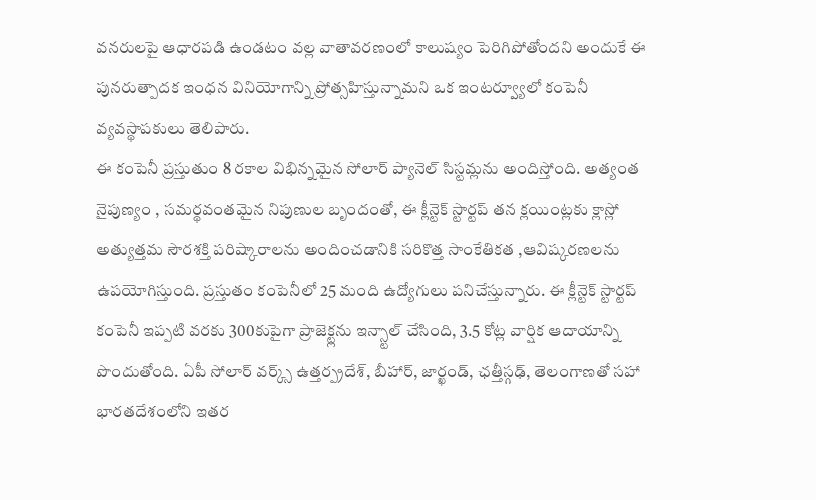వనరులపై ఆధారపడి ఉండటం వల్ల వాతావరణంలో కాలుష్యం పెరిగిపోతోందని అందుకే ఈ పునరుత్పాదక ఇంధన వినియోగాన్ని ప్రోత్సహిస్తున్నామని ఒక ఇంటర్వ్యూలో కంపెనీ వ్యవస్థాపకులు తెలిపారు.
ఈ కంపెనీ ప్రస్తుతుం 8 రకాల విభిన్నమైన సోలార్ ప్యానెల్ సిస్టమ్లను అందిస్తోంది. అత్యంత నైపుణ్యం , సమర్థవంతమైన నిపుణుల బృందంతో, ఈ క్లీన్టెక్ స్టార్టప్ తన క్లయింట్లకు క్లాస్లో అత్యుత్తమ సౌరశక్తి పరిష్కారాలను అందించడానికి సరికొత్త సాంకేతికత ,ఆవిష్కరణలను ఉపయోగిస్తుంది. ప్రస్తుతం కంపెనీలో 25 మంది ఉద్యోగులు పనిచేస్తున్నారు. ఈ క్లీన్టెక్ స్టార్టప్ కంపెనీ ఇప్పటి వరకు 300కుపైగా ప్రాజెక్ట్లను ఇన్స్టాల్ చేసింది, 3.5 కోట్ల వార్షిక ఆదాయాన్ని పొందుతోంది. ఏపీ సోలార్ వర్క్స్ ఉత్తర్ప్రదేశ్, బీహార్, జార్ఖండ్, ఛత్తీస్గఢ్, తెలంగాణతో సహా భారతదేశంలోని ఇతర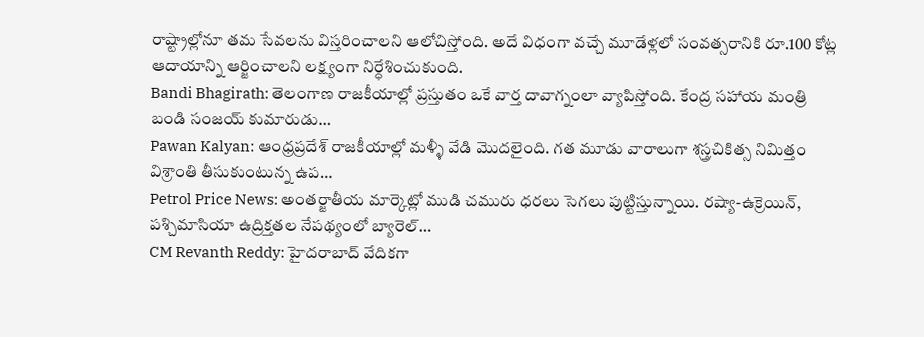రాష్ట్రాల్లోనూ తమ సేవలను విస్తరించాలని ఆలోచిస్తోంది. అదే విధంగా వచ్చే మూడేళ్లలో సంవత్సరానికి రూ.100 కోట్ల ఆదాయాన్ని ఆర్జించాలని లక్ష్యంగా నిర్ధేశించుకుంది.
Bandi Bhagirath: తెలంగాణ రాజకీయాల్లో ప్రస్తుతం ఒకే వార్త దావాగ్నంలా వ్యాపిస్తోంది. కేంద్ర సహాయ మంత్రి బండి సంజయ్ కుమారుడు…
Pawan Kalyan: ఆంధ్రప్రదేశ్ రాజకీయాల్లో మళ్ళీ వేడి మొదలైంది. గత మూడు వారాలుగా శస్త్రచికిత్స నిమిత్తం విశ్రాంతి తీసుకుంటున్న ఉప…
Petrol Price News: అంతర్జాతీయ మార్కెట్లో ముడి చమురు ధరలు సెగలు పుట్టిస్తున్నాయి. రష్యా-ఉక్రెయిన్, పశ్చిమాసియా ఉద్రిక్తతల నేపథ్యంలో బ్యారెల్…
CM Revanth Reddy: హైదరాబాద్ వేదికగా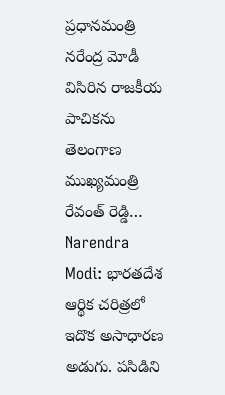ప్రధానమంత్రి నరేంద్ర మోడీ విసిరిన రాజకీయ పాచికను తెలంగాణ ముఖ్యమంత్రి రేవంత్ రెడ్డి…
Narendra Modi: భారతదేశ ఆర్థిక చరిత్రలో ఇదొక అసాధారణ అడుగు. పసిడిని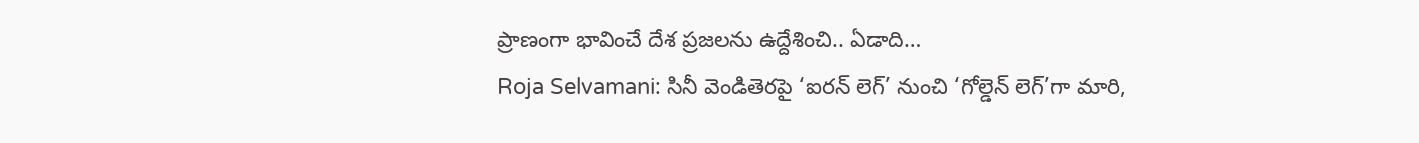ప్రాణంగా భావించే దేశ ప్రజలను ఉద్దేశించి.. ఏడాది…
Roja Selvamani: సినీ వెండితెరపై ‘ఐరన్ లెగ్’ నుంచి ‘గోల్డెన్ లెగ్’గా మారి,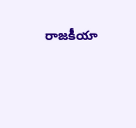రాజకీయా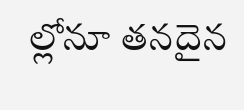ల్లోనూ తనదైన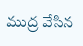ముద్ర వేసిన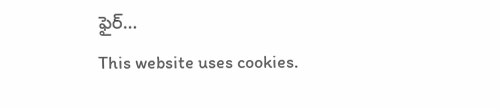ఫైర్…
This website uses cookies.